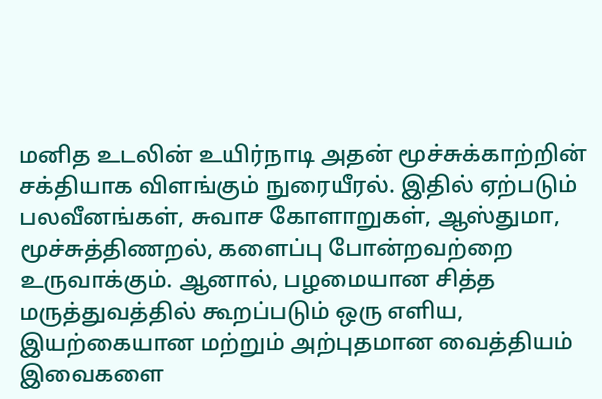மனித உடலின் உயிர்நாடி அதன் மூச்சுக்காற்றின் சக்தியாக விளங்கும் நுரையீரல். இதில் ஏற்படும் பலவீனங்கள், சுவாச கோளாறுகள், ஆஸ்துமா, மூச்சுத்திணறல், களைப்பு போன்றவற்றை உருவாக்கும். ஆனால், பழமையான சித்த மருத்துவத்தில் கூறப்படும் ஒரு எளிய, இயற்கையான மற்றும் அற்புதமான வைத்தியம் இவைகளை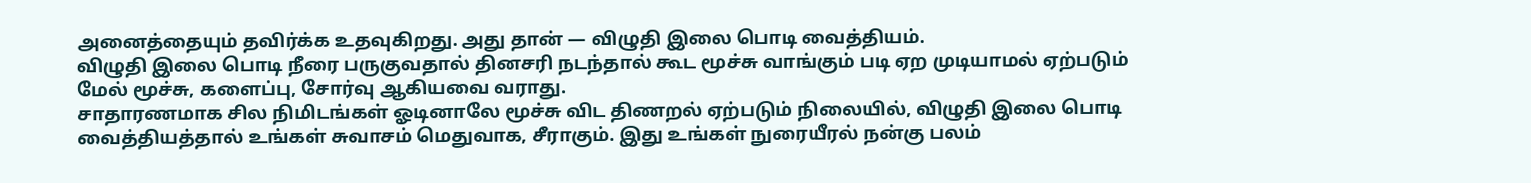அனைத்தையும் தவிர்க்க உதவுகிறது. அது தான் — விழுதி இலை பொடி வைத்தியம்.
விழுதி இலை பொடி நீரை பருகுவதால் தினசரி நடந்தால் கூட மூச்சு வாங்கும் படி ஏற முடியாமல் ஏற்படும் மேல் மூச்சு, களைப்பு, சோர்வு ஆகியவை வராது.
சாதாரணமாக சில நிமிடங்கள் ஓடினாலே மூச்சு விட திணறல் ஏற்படும் நிலையில், விழுதி இலை பொடி வைத்தியத்தால் உங்கள் சுவாசம் மெதுவாக, சீராகும். இது உங்கள் நுரையீரல் நன்கு பலம்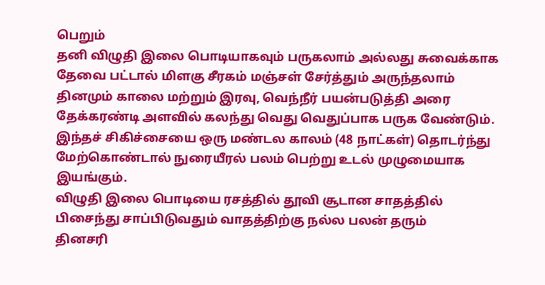பெறும்
தனி விழுதி இலை பொடியாகவும் பருகலாம் அல்லது சுவைக்காக தேவை பட்டால் மிளகு சீரகம் மஞ்சள் சேர்த்தும் அருந்தலாம்
தினமும் காலை மற்றும் இரவு, வெந்நீர் பயன்படுத்தி அரை தேக்கரண்டி அளவில் கலந்து வெது வெதுப்பாக பருக வேண்டும்.
இந்தச் சிகிச்சையை ஒரு மண்டல காலம் (48 நாட்கள்) தொடர்ந்து மேற்கொண்டால் நுரையீரல் பலம் பெற்று உடல் முழுமையாக இயங்கும்.
விழுதி இலை பொடியை ரசத்தில் தூவி சூடான சாதத்தில் பிசைந்து சாப்பிடுவதும் வாதத்திற்கு நல்ல பலன் தரும்
தினசரி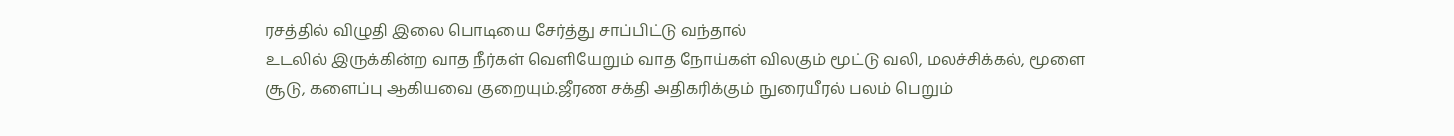ரசத்தில் விழுதி இலை பொடியை சேர்த்து சாப்பிட்டு வந்தால்
உடலில் இருக்கின்ற வாத நீர்கள் வெளியேறும் வாத நோய்கள் விலகும் மூட்டு வலி, மலச்சிக்கல், மூளை சூடு, களைப்பு ஆகியவை குறையும்.ஜீரண சக்தி அதிகரிக்கும் நுரையீரல் பலம் பெறும்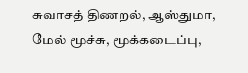சுவாசத் திணறல், ஆஸ்துமா, மேல் மூச்சு, மூக்கடைப்பு,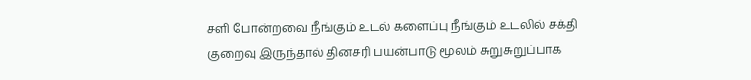சளி போன்றவை நீங்கும் உடல் களைப்பு நீங்கும் உடலில் சக்தி குறைவு இருந்தால் தினசரி பயன்பாடு மூலம் சுறுசுறுப்பாக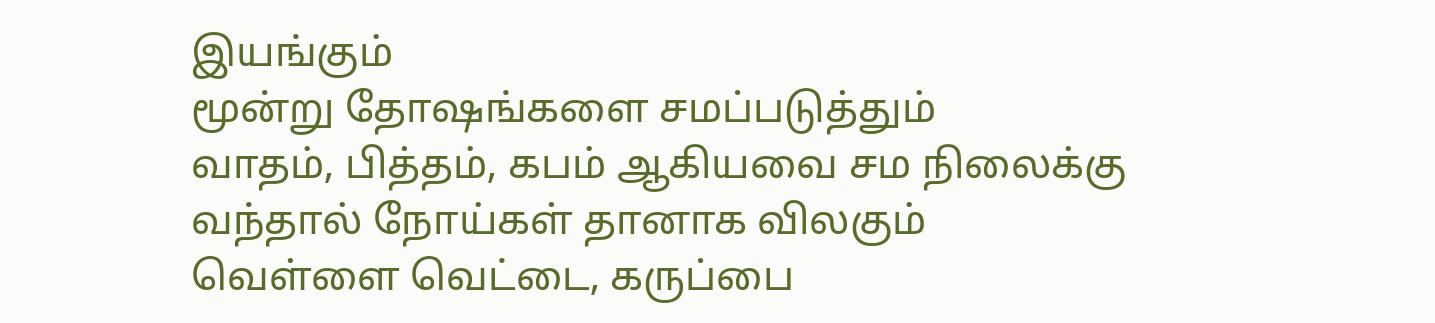இயங்கும்
மூன்று தோஷங்களை சமப்படுத்தும்
வாதம், பித்தம், கபம் ஆகியவை சம நிலைக்கு வந்தால் நோய்கள் தானாக விலகும்
வெள்ளை வெட்டை, கருப்பை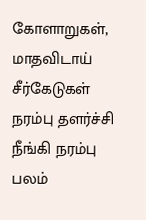கோளாறுகள், மாதவிடாய் சீர்கேடுகள் நரம்பு தளர்ச்சி நீங்கி நரம்பு பலம்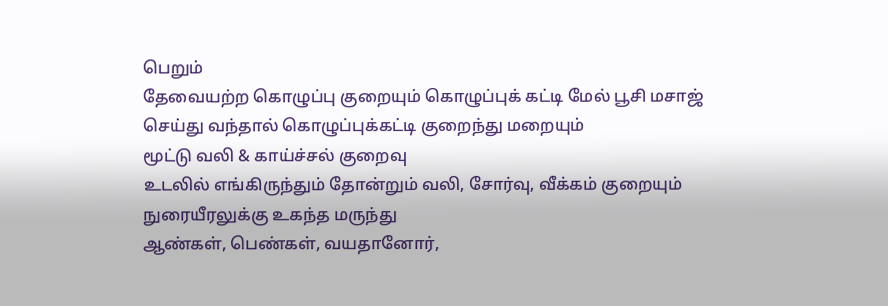பெறும்
தேவையற்ற கொழுப்பு குறையும் கொழுப்புக் கட்டி மேல் பூசி மசாஜ் செய்து வந்தால் கொழுப்புக்கட்டி குறைந்து மறையும்
மூட்டு வலி & காய்ச்சல் குறைவு
உடலில் எங்கிருந்தும் தோன்றும் வலி, சோர்வு, வீக்கம் குறையும்
நுரையீரலுக்கு உகந்த மருந்து
ஆண்கள், பெண்கள், வயதானோர்,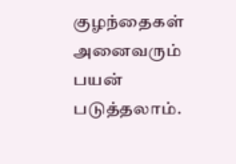குழந்தைகள் அனைவரும் பயன் படுத்தலாம்.